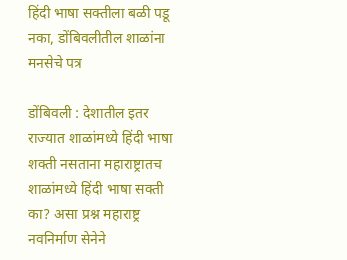हिंदी भाषा सक्तीला बळी पडू नका, डोंबिवलीतील शाळांना मनसेचे पत्र

डोंबिवली : देशातील इतर राज्यात शाळांमध्ये हिंदी भाषा शक्ती नसताना महाराष्ट्रातच शाळांमध्ये हिंदी भाषा सक्ती का? असा प्रश्न महाराष्ट्र नवनिर्माण सेनेने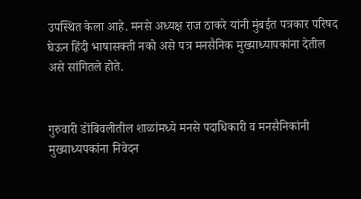उपस्थित केला आहे. मनसे अध्यक्ष राज ठाकरे यांनी मुंबईत पत्रकार परिषद घेऊन हिंदी भाषासक्ती नको असे पत्र मनसैनिक मुख्याध्यापकांना देतील असे सांगितले होते.


गुरुवारी डोंबिवलीतील शाळांमध्ये मनसे पदाधिकारी व मनसैनिकांनी मुख्याध्यपकांना निवेदन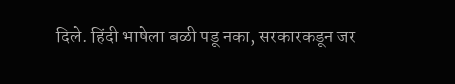दिले. हिंदी भाषेला बळी पडू नका, सरकारकडून जर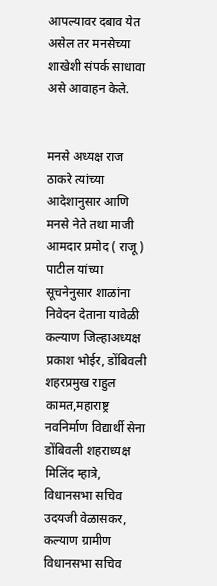आपल्यावर दबाव येत असेल तर मनसेच्या शाखेशी संपर्क साधावा असे आवाहन केले.


मनसे अध्यक्ष राज ठाकरे त्यांच्या आदेशानुसार आणि मनसे नेते तथा माजी आमदार प्रमोद ( राजू ) पाटील यांच्या सूचनेनुसार शाळांना निवेदन देताना यावेळी कल्याण जिल्हाअध्यक्ष प्रकाश भोईर, डोंबिवली शहरप्रमुख राहुल कामत,महाराष्ट्र नवनिर्माण विद्यार्थी सेना डोंबिवली शहराध्यक्ष मिलिंद म्हात्रे, विधानसभा सचिव उदयजी वेळासकर, कल्याण ग्रामीण विधानसभा सचिव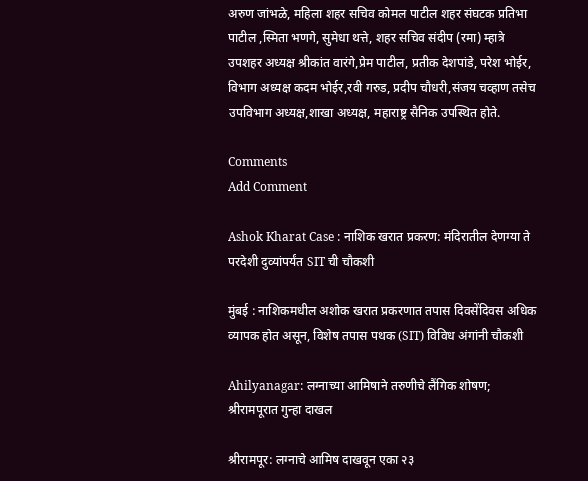अरुण जांभळे, महिला शहर सचिव कोमल पाटील शहर संघटक प्रतिभा पाटील ,स्मिता भणगे, सुमेधा थत्ते, शहर सचिव संदीप (रमा) म्हात्रे उपशहर अध्यक्ष श्रीकांत वारंगे,प्रेम पाटील, प्रतीक देशपांडे, परेश भोईर, विभाग अध्यक्ष कदम भोईर,रवी गरुड, प्रदीप चौधरी,संजय चव्हाण तसेच उपविभाग अध्यक्ष,शाखा अध्यक्ष, महाराष्ट्र सैनिक उपस्थित होते.

Comments
Add Comment

Ashok Kharat Case : नाशिक खरात प्रकरण: मंदिरातील देणग्या ते परदेशी दुव्यांपर्यंत SIT ची चौकशी

मुंबई : नाशिकमधील अशोक खरात प्रकरणात तपास दिवसेंदिवस अधिक व्यापक होत असून, विशेष तपास पथक (SIT) विविध अंगांनी चौकशी

Ahilyanagar: लग्नाच्या आमिषाने तरुणीचे लैंगिक शोषण; श्रीरामपूरात गुन्हा दाखल

श्रीरामपूर: लग्नाचे आमिष दाखवून एका २३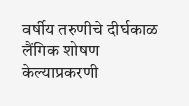वर्षीय तरुणीचे दीर्घकाळ लैंगिक शोषण केल्याप्रकरणी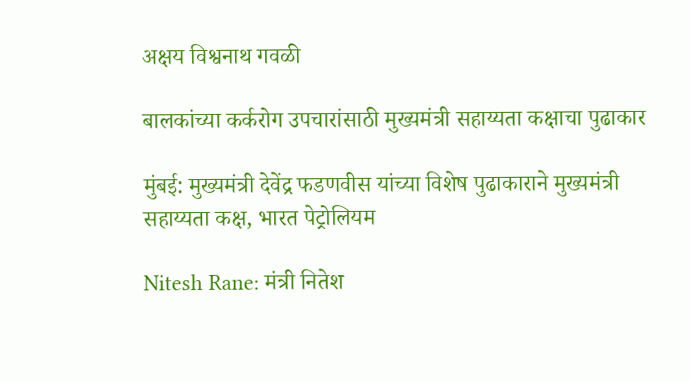अक्षय विश्वनाथ गवळी

बालकांच्या कर्करोग उपचारांसाठी मुख्यमंत्री सहाय्यता कक्षाचा पुढाकार

मुंबई: मुख्यमंत्री देवेंद्र फडणवीस यांच्या विशेष पुढाकाराने मुख्यमंत्री सहाय्यता कक्ष, भारत पेट्रोलियम

Nitesh Rane: मंत्री नितेश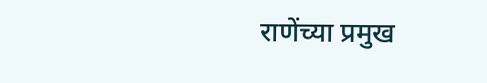राणेंच्या प्रमुख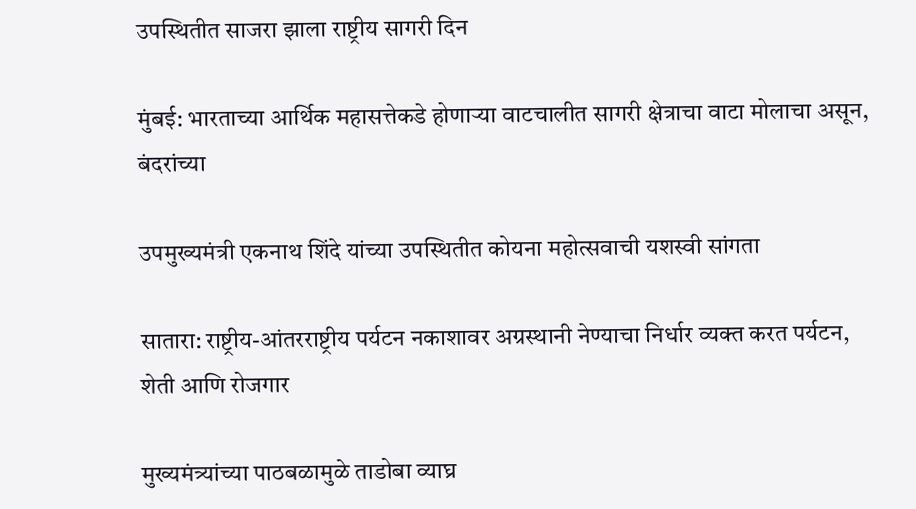उपस्थितीत साजरा झाला राष्ट्रीय सागरी दिन

मुंबई: भारताच्या आर्थिक महासत्तेकडे होणाऱ्या वाटचालीत सागरी क्षेत्राचा वाटा मोलाचा असून, बंदरांच्या

उपमुख्यमंत्री एकनाथ शिंदे यांच्या उपस्थितीत कोयना महोत्सवाची यशस्वी सांगता

सातारा: राष्ट्रीय-आंतरराष्ट्रीय पर्यटन नकाशावर अग्रस्थानी नेण्याचा निर्धार व्यक्त करत पर्यटन, शेती आणि रोजगार

मुख्यमंत्र्यांच्या पाठबळामुळे ताडोबा व्याघ्र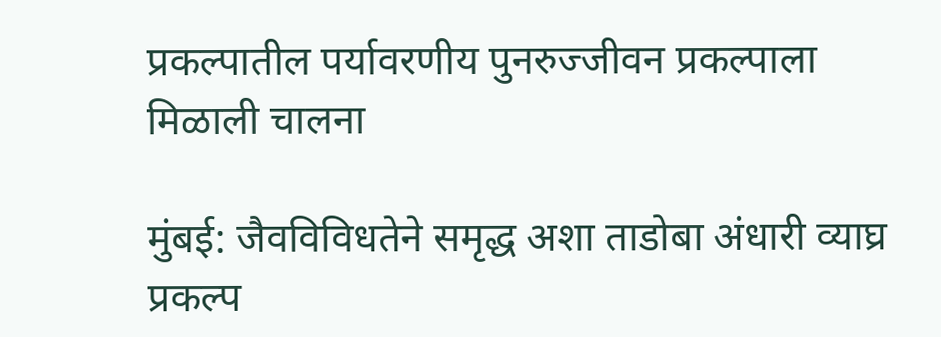प्रकल्पातील पर्यावरणीय पुनरुज्जीवन प्रकल्पाला मिळाली चालना

मुंबई: जैवविविधतेने समृद्ध अशा ताडोबा अंधारी व्याघ्र प्रकल्प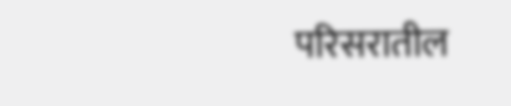परिसरातील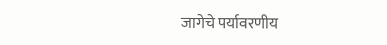जागेचे पर्यावरणीय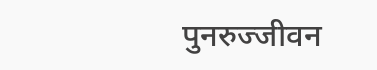पुनरुज्जीवन